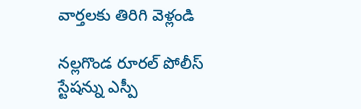వార్తలకు తిరిగి వెళ్లండి

నల్లగొండ రూరల్ పోలీస్ స్టేషన్ను ఎస్పీ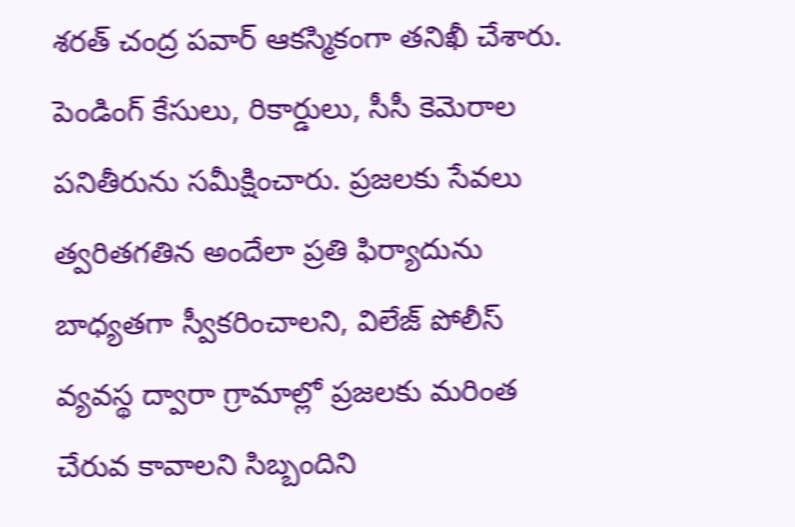శరత్ చంద్ర పవార్ ఆకస్మికంగా తనిఖీ చేశారు. పెండింగ్ కేసులు, రికార్డులు, సీసీ కెమెరాల పనితీరును సమీక్షించారు. ప్రజలకు సేవలు త్వరితగతిన అందేలా ప్రతి ఫిర్యాదును బాధ్యతగా స్వీకరించాలని, విలేజ్ పోలీస్ వ్యవస్థ ద్వారా గ్రామాల్లో ప్రజలకు మరింత చేరువ కావాలని సిబ్బందిని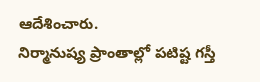ఆదేశించారు.
నిర్మానుష్య ప్రాంతాల్లో పటిష్ట గస్తీ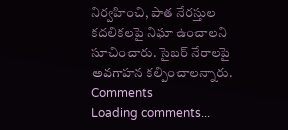నిర్వహించి, పాత నేరస్తుల కదలికలపై నిఘా ఉంచాలని సూచించారు. సైబర్ నేరాలపై అవగాహన కల్పించాలన్నారు.
Comments
Loading comments...